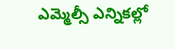ఎమ్మెల్సీ ఎన్నికల్లో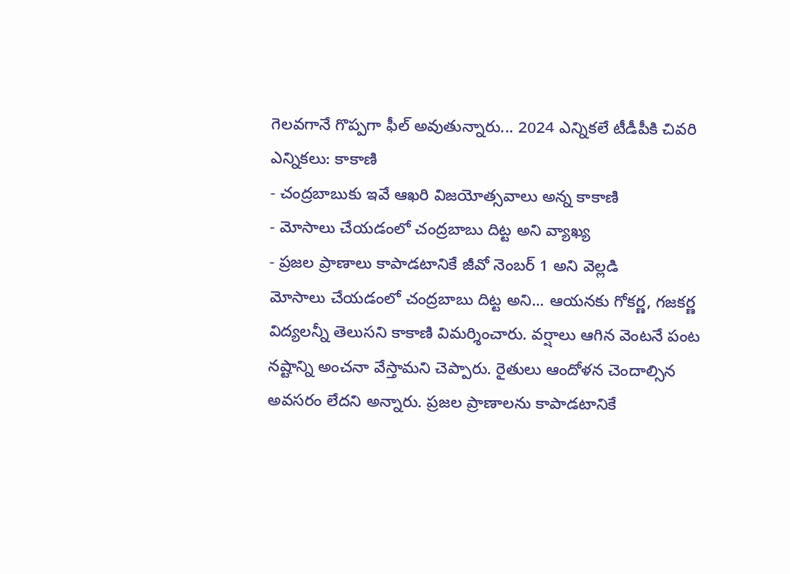గెలవగానే గొప్పగా ఫీల్ అవుతున్నారు... 2024 ఎన్నికలే టీడీపీకి చివరి ఎన్నికలు: కాకాణి
- చంద్రబాబుకు ఇవే ఆఖరి విజయోత్సవాలు అన్న కాకాణి
- మోసాలు చేయడంలో చంద్రబాబు దిట్ట అని వ్యాఖ్య
- ప్రజల ప్రాణాలు కాపాడటానికే జీవో నెంబర్ 1 అని వెల్లడి
మోసాలు చేయడంలో చంద్రబాబు దిట్ట అని... ఆయనకు గోకర్ణ, గజకర్ణ విద్యలన్నీ తెలుసని కాకాణి విమర్శించారు. వర్షాలు ఆగిన వెంటనే పంట నష్టాన్ని అంచనా వేస్తామని చెప్పారు. రైతులు ఆందోళన చెందాల్సిన అవసరం లేదని అన్నారు. ప్రజల ప్రాణాలను కాపాడటానికే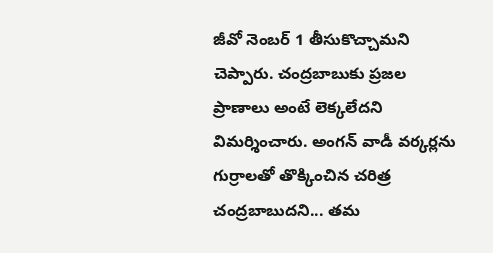జీవో నెంబర్ 1 తీసుకొచ్చామని చెప్పారు. చంద్రబాబుకు ప్రజల ప్రాణాలు అంటే లెక్కలేదని విమర్శించారు. అంగన్ వాడీ వర్కర్లను గుర్రాలతో తొక్కించిన చరిత్ర చంద్రబాబుదని... తమ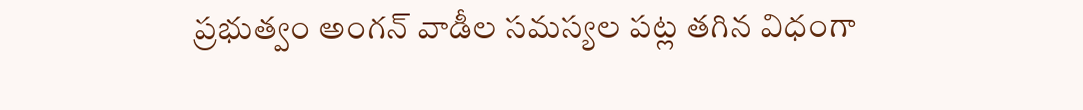ప్రభుత్వం అంగన్ వాడీల సమస్యల పట్ల తగిన విధంగా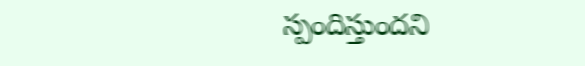స్పందిస్తుందని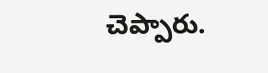చెప్పారు.